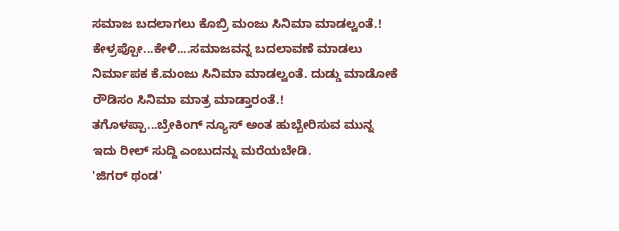ಸಮಾಜ ಬದಲಾಗಲು ಕೊಬ್ರಿ ಮಂಜು ಸಿನಿಮಾ ಮಾಡಲ್ವಂತೆ.!
ಕೇಳ್ರಪ್ಪೋ...ಕೇಳಿ....ಸಮಾಜವನ್ನ ಬದಲಾವಣೆ ಮಾಡಲು ನಿರ್ಮಾಪಕ ಕೆ.ಮಂಜು ಸಿನಿಮಾ ಮಾಡಲ್ವಂತೆ. ದುಡ್ಡು ಮಾಡೋಕೆ ರೌಡಿಸಂ ಸಿನಿಮಾ ಮಾತ್ರ ಮಾಡ್ತಾರಂತೆ.!
ತಗೊಳಪ್ಪಾ...ಬ್ರೇಕಿಂಗ್ ನ್ಯೂಸ್ ಅಂತ ಹುಬ್ಬೇರಿಸುವ ಮುನ್ನ ಇದು ರೀಲ್ ಸುದ್ದಿ ಎಂಬುದನ್ನು ಮರೆಯಬೇಡಿ.
'ಜಿಗರ್ ಥಂಡ'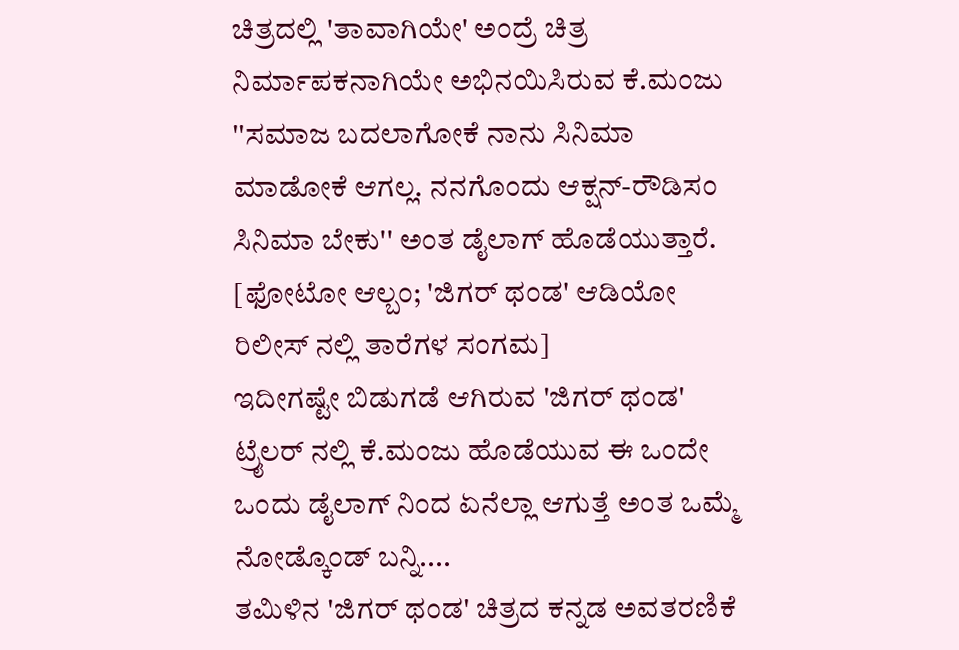ಚಿತ್ರದಲ್ಲಿ 'ತಾವಾಗಿಯೇ' ಅಂದ್ರೆ ಚಿತ್ರ ನಿರ್ಮಾಪಕನಾಗಿಯೇ ಅಭಿನಯಿಸಿರುವ ಕೆ.ಮಂಜು ''ಸಮಾಜ ಬದಲಾಗೋಕೆ ನಾನು ಸಿನಿಮಾ ಮಾಡೋಕೆ ಆಗಲ್ಲ. ನನಗೊಂದು ಆಕ್ಷನ್-ರೌಡಿಸಂ ಸಿನಿಮಾ ಬೇಕು'' ಅಂತ ಡೈಲಾಗ್ ಹೊಡೆಯುತ್ತಾರೆ. [ಫೋಟೋ ಆಲ್ಬಂ; 'ಜಿಗರ್ ಥಂಡ' ಆಡಿಯೋ ರಿಲೀಸ್ ನಲ್ಲಿ ತಾರೆಗಳ ಸಂಗಮ]
ಇದೀಗಷ್ಟೇ ಬಿಡುಗಡೆ ಆಗಿರುವ 'ಜಿಗರ್ ಥಂಡ' ಟ್ರೈಲರ್ ನಲ್ಲಿ ಕೆ.ಮಂಜು ಹೊಡೆಯುವ ಈ ಒಂದೇ ಒಂದು ಡೈಲಾಗ್ ನಿಂದ ಏನೆಲ್ಲಾ ಆಗುತ್ತೆ ಅಂತ ಒಮ್ಮೆ ನೋಡ್ಕೊಂಡ್ ಬನ್ನಿ....
ತಮಿಳಿನ 'ಜಿಗರ್ ಥಂಡ' ಚಿತ್ರದ ಕನ್ನಡ ಅವತರಣಿಕೆ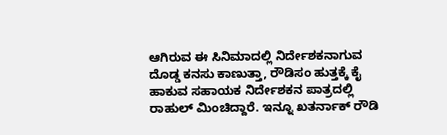ಆಗಿರುವ ಈ ಸಿನಿಮಾದಲ್ಲಿ ನಿರ್ದೇಶಕನಾಗುವ ದೊಡ್ಡ ಕನಸು ಕಾಣುತ್ತಾ, ರೌಡಿಸಂ ಹುತ್ತಕ್ಕೆ ಕೈ ಹಾಕುವ ಸಹಾಯಕ ನಿರ್ದೇಶಕನ ಪಾತ್ರದಲ್ಲಿ ರಾಹುಲ್ ಮಿಂಚಿದ್ದಾರೆ. ಇನ್ನೂ ಖತರ್ನಾಕ್ ರೌಡಿ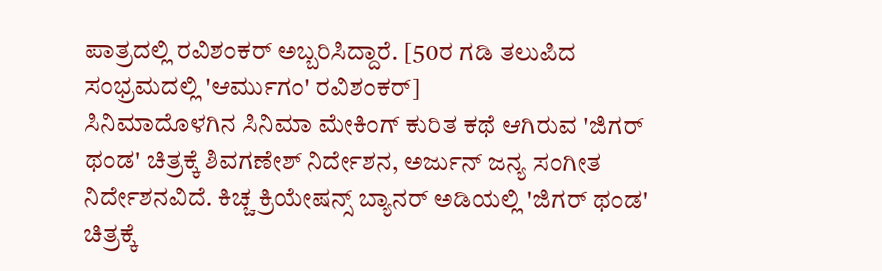ಪಾತ್ರದಲ್ಲಿ ರವಿಶಂಕರ್ ಅಬ್ಬರಿಸಿದ್ದಾರೆ. [50ರ ಗಡಿ ತಲುಪಿದ ಸಂಭ್ರಮದಲ್ಲಿ 'ಆರ್ಮುಗಂ' ರವಿಶಂಕರ್]
ಸಿನಿಮಾದೊಳಗಿನ ಸಿನಿಮಾ ಮೇಕಿಂಗ್ ಕುರಿತ ಕಥೆ ಆಗಿರುವ 'ಜಿಗರ್ ಥಂಡ' ಚಿತ್ರಕ್ಕೆ ಶಿವಗಣೇಶ್ ನಿರ್ದೇಶನ, ಅರ್ಜುನ್ ಜನ್ಯ ಸಂಗೀತ ನಿರ್ದೇಶನವಿದೆ. ಕಿಚ್ಚ ಕ್ರಿಯೇಷನ್ಸ್ ಬ್ಯಾನರ್ ಅಡಿಯಲ್ಲಿ 'ಜಿಗರ್ ಥಂಡ' ಚಿತ್ರಕ್ಕೆ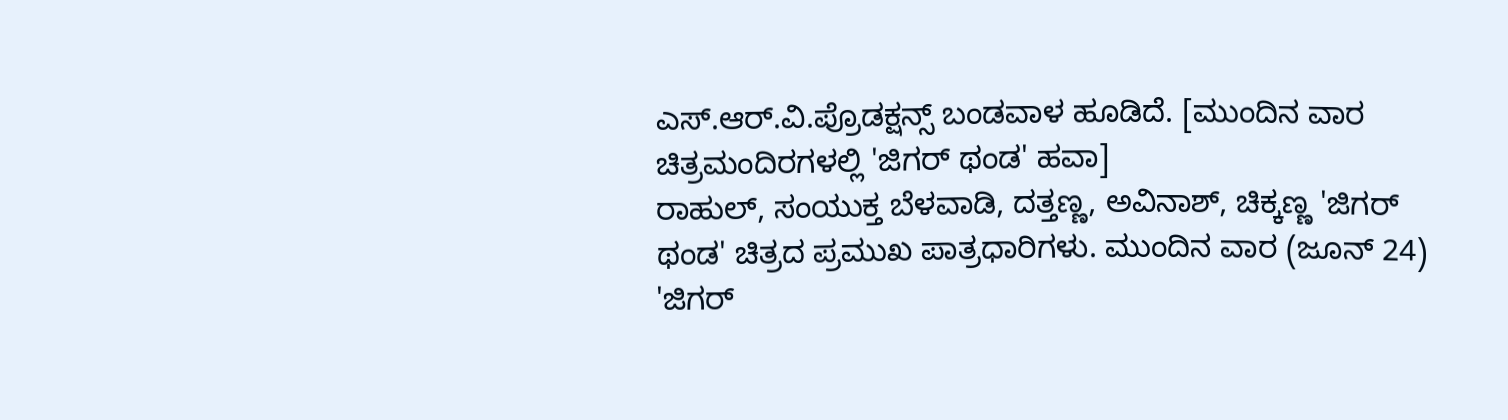ಎಸ್.ಆರ್.ವಿ.ಪ್ರೊಡಕ್ಷನ್ಸ್ ಬಂಡವಾಳ ಹೂಡಿದೆ. [ಮುಂದಿನ ವಾರ ಚಿತ್ರಮಂದಿರಗಳಲ್ಲಿ 'ಜಿಗರ್ ಥಂಡ' ಹವಾ]
ರಾಹುಲ್, ಸಂಯುಕ್ತ ಬೆಳವಾಡಿ, ದತ್ತಣ್ಣ, ಅವಿನಾಶ್, ಚಿಕ್ಕಣ್ಣ 'ಜಿಗರ್ ಥಂಡ' ಚಿತ್ರದ ಪ್ರಮುಖ ಪಾತ್ರಧಾರಿಗಳು. ಮುಂದಿನ ವಾರ (ಜೂನ್ 24) 'ಜಿಗರ್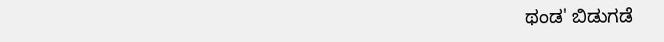ಥಂಡ' ಬಿಡುಗಡೆ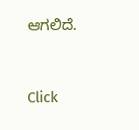ಆಗಲಿದೆ.


Click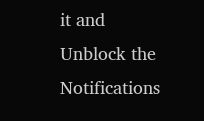it and Unblock the Notifications